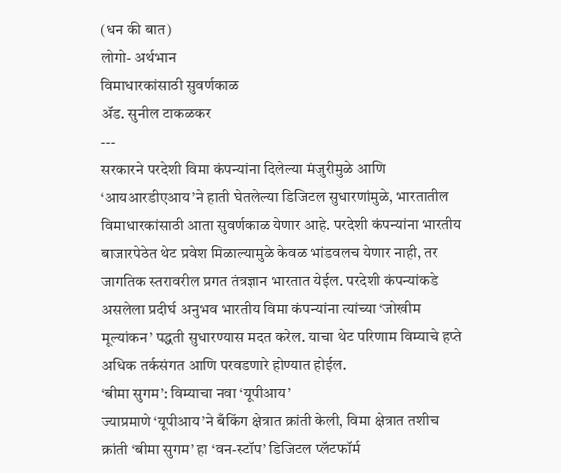(धन की बात)
लोगो- अर्थभान
विमाधारकांसाठी सुवर्णकाळ
ॲड. सुनील टाकळकर
---
सरकारने परदेशी विमा कंपन्यांना दिलेल्या मंजुरीमुळे आणि ‘आयआरडीएआय’ने हाती घेतलेल्या डिजिटल सुधारणांमुळे, भारतातील विमाधारकांसाठी आता सुवर्णकाळ येणार आहे. परदेशी कंपन्यांना भारतीय बाजारपेठेत थेट प्रवेश मिळाल्यामुळे केवळ भांडवलच येणार नाही, तर जागतिक स्तरावरील प्रगत तंत्रज्ञान भारतात येईल. परदेशी कंपन्यांकडे असलेला प्रदीर्घ अनुभव भारतीय विमा कंपन्यांना त्यांच्या ‘जोखीम मूल्यांकन’ पद्धती सुधारण्यास मदत करेल. याचा थेट परिणाम विम्याचे हप्ते अधिक तर्कसंगत आणि परवडणारे होण्यात होईल.
‘बीमा सुगम’: विम्याचा नवा ‘यूपीआय’
ज्याप्रमाणे ‘यूपीआय’ने बँकिंग क्षेत्रात क्रांती केली, विमा क्षेत्रात तशीच क्रांती ‘बीमा सुगम’ हा ‘वन-स्टॉप’ डिजिटल प्लॅटफॉर्म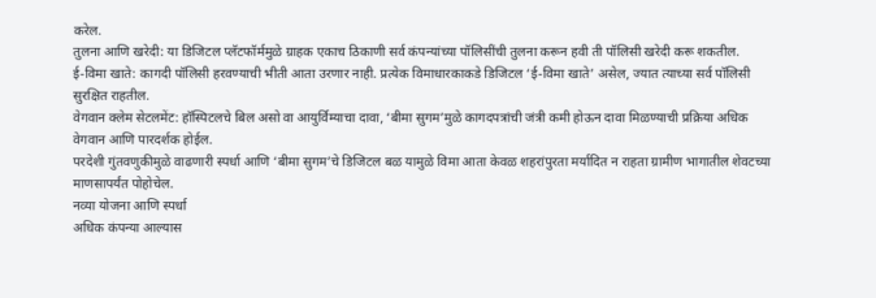करेल.
तुलना आणि खरेदी: या डिजिटल प्लॅटफॉर्ममुळे ग्राहक एकाच ठिकाणी सर्व कंपन्यांच्या पॉलिसींची तुलना करून हवी ती पॉलिसी खरेदी करू शकतील.
ई-विमा खाते: कागदी पॉलिसी हरवण्याची भीती आता उरणार नाही. प्रत्येक विमाधारकाकडे डिजिटल ‘ई-विमा खाते’ असेल, ज्यात त्याच्या सर्व पॉलिसी सुरक्षित राहतील.
वेगवान क्लेम सेटलमेंट: हॉस्पिटलचे बिल असो वा आयुर्विम्याचा दावा, ‘बीमा सुगम’मुळे कागदपत्रांची जंत्री कमी होऊन दावा मिळण्याची प्रक्रिया अधिक वेगवान आणि पारदर्शक होईल.
परदेशी गुंतवणुकीमुळे वाढणारी स्पर्धा आणि ‘बीमा सुगम’चे डिजिटल बळ यामुळे विमा आता केवळ शहरांपुरता मर्यादित न राहता ग्रामीण भागातील शेवटच्या माणसापर्यंत पोहोचेल.
नव्या योजना आणि स्पर्धा
अधिक कंपन्या आल्यास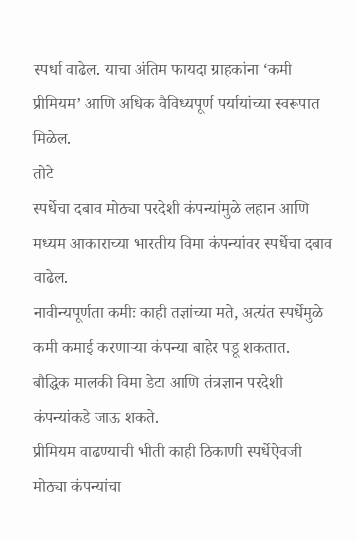स्पर्धा वाढेल. याचा अंतिम फायदा ग्राहकांना ‘कमी प्रीमियम’ आणि अधिक वैविध्यपूर्ण पर्यायांच्या स्वरूपात मिळेल.
तोटे
स्पर्धेचा दबाव मोठ्या परदेशी कंपन्यांमुळे लहान आणि मध्यम आकाराच्या भारतीय विमा कंपन्यांवर स्पर्धेचा दबाव वाढेल.
नावीन्यपूर्णता कमीः काही तज्ञांच्या मते, अत्यंत स्पर्धेमुळे कमी कमाई करणाऱ्या कंपन्या बाहेर पडू शकतात.
बौद्धिक मालकी विमा डेटा आणि तंत्रज्ञान परदेशी कंपन्यांकडे जाऊ शकते.
प्रीमियम वाढण्याची भीती काही ठिकाणी स्पर्धेऐवजी मोठ्या कंपन्यांचा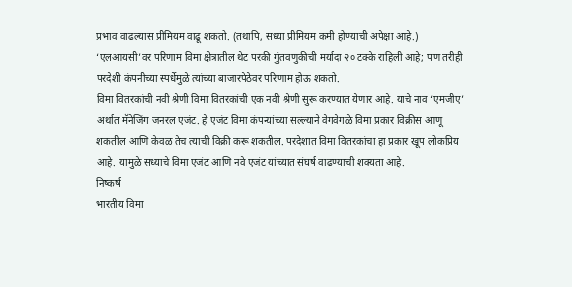प्रभाव वाढल्यास प्रीमियम वाढू शकतो. (तथापि, सध्या प्रीमियम कमी होण्याची अपेक्षा आहे.)
‘एलआयसी’वर परिणाम विमा क्षेत्रातील थेट परकी गुंतवणुकीची मर्यादा २० टक्के राहिली आहे; पण तरीही परदेशी कंपनीच्या स्पर्धेमुळे त्यांच्या बाजारपेठेवर परिणाम होऊ शकतो.
विमा वितरकांची नवी श्रेणी विमा वितरकांची एक नवी श्रेणी सुरू करण्यात येणार आहे. याचे नाव ‘एमजीए’ अर्थात मॅनेजिंग जनरल एजंट. हे एजंट विमा कंपन्यांच्या सल्ल्याने वेगवेगळे विमा प्रकार विक्रीस आणू शकतील आणि केवळ तेच त्याची विक्री करू शकतील. परदेशात विमा वितरकांचा हा प्रकार खूप लोकप्रिय आहे. यामुळे सध्याचे विमा एजंट आणि नवे एजंट यांच्यात संघर्ष वाढण्याची शक्यता आहे.
निष्कर्ष
भारतीय विमा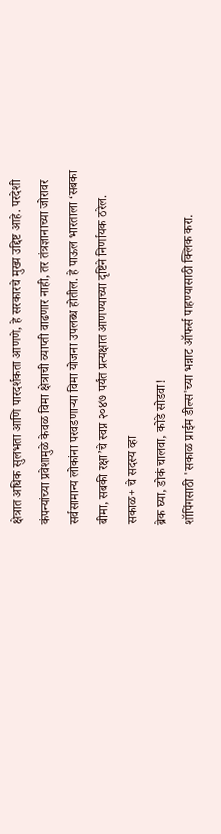क्षेत्रात अधिक सुलभता आणि पारदर्शकता आणणे, हे सरकारचे मुख्य उद्दिष्ट आहे. परदेशी कंपन्यांच्या प्रवेशामुळे केवळ विमा क्षेत्राची व्याप्ती वाढणार नाही, तर तंत्रज्ञानाच्या जोरावर सर्वसामान्य लोकांना परवडणाऱ्या विमा योजना उपलब्ध होतील. हे पाऊल भारताला ‘सबका बीमा, सबकी रक्षा’चे स्वप्न २०४७ पर्यंत प्रत्यक्षात आणण्याच्या दृष्टिने निर्णायक ठरेल.
सकाळ+ चे सदस्य व्हा
ब्रेक घ्या, डोकं चालवा, कोडे सोडवा!
शॉपिंगसाठी 'सकाळ प्राईम डील्स'च्या भन्नाट ऑफर्स पाहण्यासाठी क्लिक करा.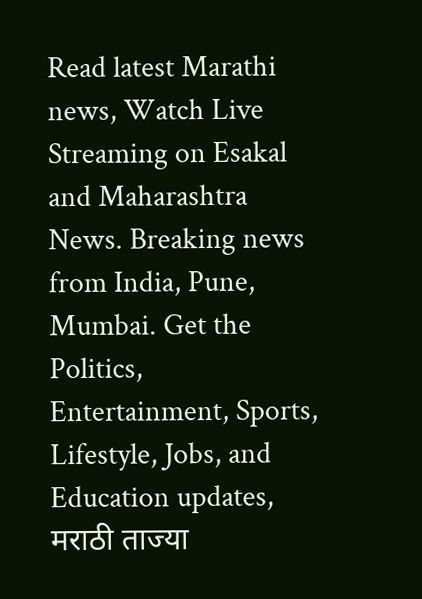Read latest Marathi news, Watch Live Streaming on Esakal and Maharashtra News. Breaking news from India, Pune, Mumbai. Get the Politics, Entertainment, Sports, Lifestyle, Jobs, and Education updates, मराठी ताज्या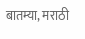बातम्या, मराठी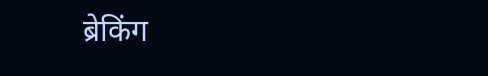ब्रेकिंग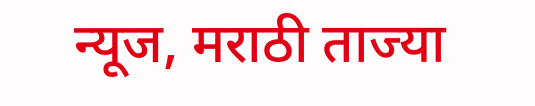न्यूज, मराठी ताज्या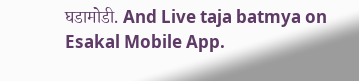घडामोडी. And Live taja batmya on Esakal Mobile App.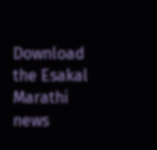Download the Esakal Marathi news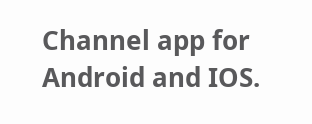Channel app for Android and IOS.